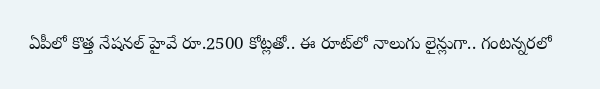ఏపీలో కొత్త నేషనల్ హైవే రూ.2500 కోట్లతో.. ఈ రూట్‌లో నాలుగు లైన్లుగా.. గంటన్నరలో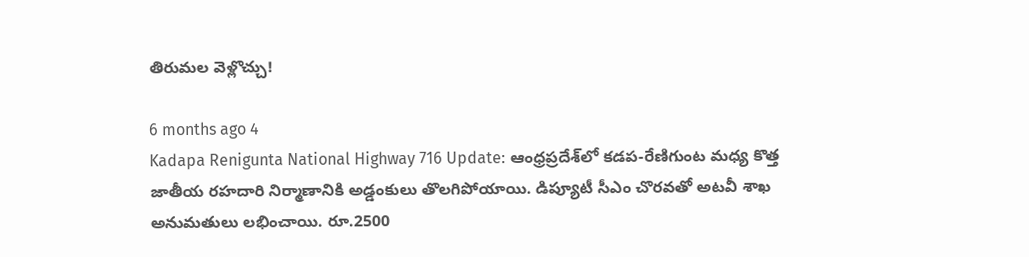తిరుమల వెళ్లొచ్చు!

6 months ago 4
Kadapa Renigunta National Highway 716 Update: ఆంధ్రప్రదేశ్‌లో కడప-రేణిగుంట మధ్య కొత్త జాతీయ రహదారి నిర్మాణానికి అడ్డంకులు తొలగిపోయాయి. డిప్యూటీ సీఎం చొరవతో అటవీ శాఖ అనుమతులు లభించాయి. రూ.2500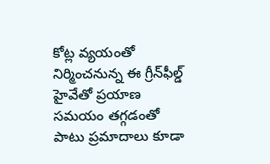కోట్ల వ్యయంతో నిర్మించనున్న ఈ గ్రీన్‌ఫీల్డ్ హైవేతో ప్రయాణ సమయం తగ్గడంతో పాటు ప్రమాదాలు కూడా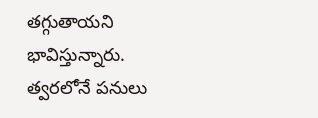తగ్గుతాయని భావిస్తున్నారు. త్వరలోనే పనులు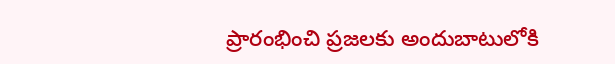ప్రారంభించి ప్రజలకు అందుబాటులోకి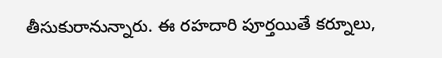తీసుకురానున్నారు. ఈ రహదారి పూర్తయితే కర్నూలు,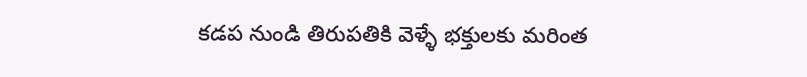కడప నుండి తిరుపతికి వెళ్ళే భక్తులకు మరింత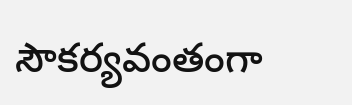సౌకర్యవంతంగా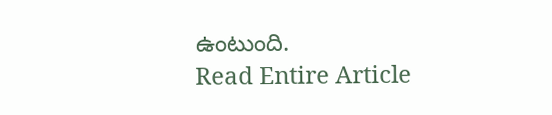ఉంటుంది.
Read Entire Article